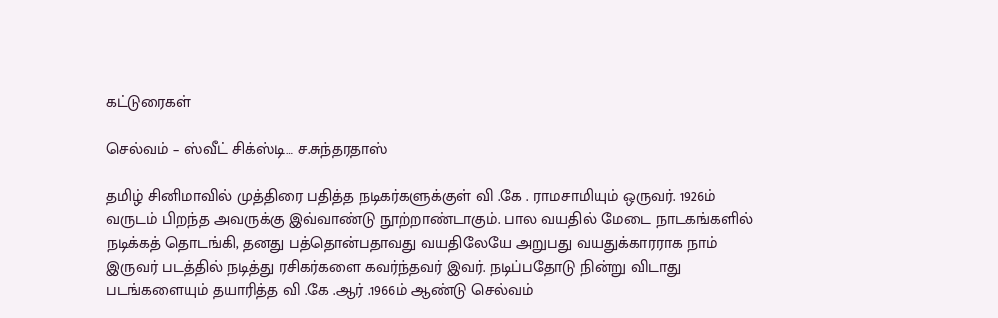கட்டுரைகள்

செல்வம் – ஸ்வீட் சிக்ஸ்டி… ச.சுந்தரதாஸ்

தமிழ் சினிமாவில் முத்திரை பதித்த நடிகர்களுக்குள் வி .கே . ராமசாமியும் ஒருவர். 1926ம் வருடம் பிறந்த அவருக்கு இவ்வாண்டு நூற்றாண்டாகும். பால வயதில் மேடை நாடகங்களில் நடிக்கத் தொடங்கி, தனது பத்தொன்பதாவது வயதிலேயே அறுபது வயதுக்காரராக நாம் இருவர் படத்தில் நடித்து ரசிகர்களை கவர்ந்தவர் இவர். நடிப்பதோடு நின்று விடாது படங்களையும் தயாரித்த வி .கே .ஆர் .1966ம் ஆண்டு செல்வம்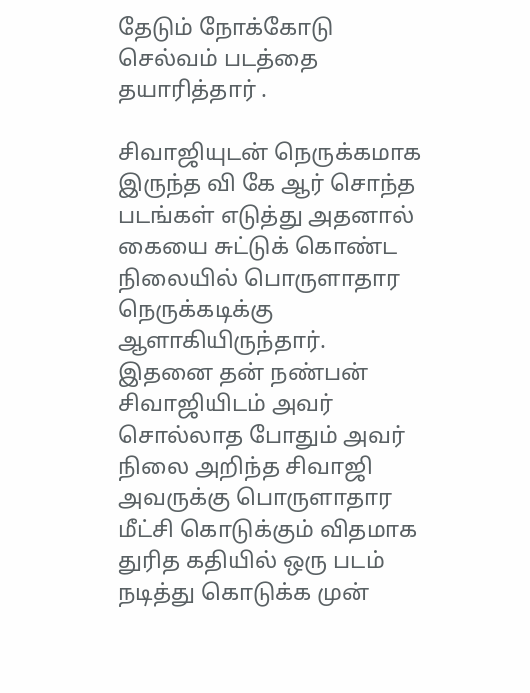தேடும் நோக்கோடு செல்வம் படத்தை தயாரித்தார் .

சிவாஜியுடன் நெருக்கமாக இருந்த வி கே ஆர் சொந்த படங்கள் எடுத்து அதனால் கையை சுட்டுக் கொண்ட நிலையில் பொருளாதார நெருக்கடிக்கு ஆளாகியிருந்தார். இதனை தன் நண்பன் சிவாஜியிடம் அவர் சொல்லாத போதும் அவர் நிலை அறிந்த சிவாஜி அவருக்கு பொருளாதார மீட்சி கொடுக்கும் விதமாக துரித கதியில் ஒரு படம் நடித்து கொடுக்க முன்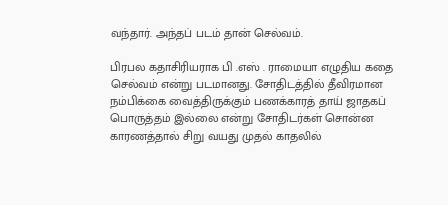வந்தார். அந்தப் படம் தான் செல்வம்.

பிரபல கதாசிரியராக பி .எஸ் . ராமையா எழுதிய கதை செல்வம் என்று படமானது. சோதிடத்தில் தீவிரமான நம்பிக்கை வைத்திருக்கும் பணக்காரத் தாய் ஜாதகப் பொருத்தம் இல்லை என்று சோதிடர்கள் சொன்ன காரணத்தால் சிறு வயது முதல் காதலில்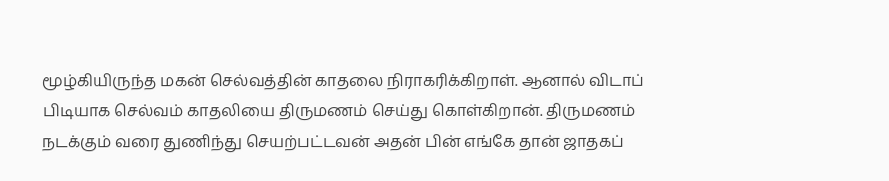மூழ்கியிருந்த மகன் செல்வத்தின் காதலை நிராகரிக்கிறாள். ஆனால் விடாப் பிடியாக செல்வம் காதலியை திருமணம் செய்து கொள்கிறான். திருமணம் நடக்கும் வரை துணிந்து செயற்பட்டவன் அதன் பின் எங்கே தான் ஜாதகப்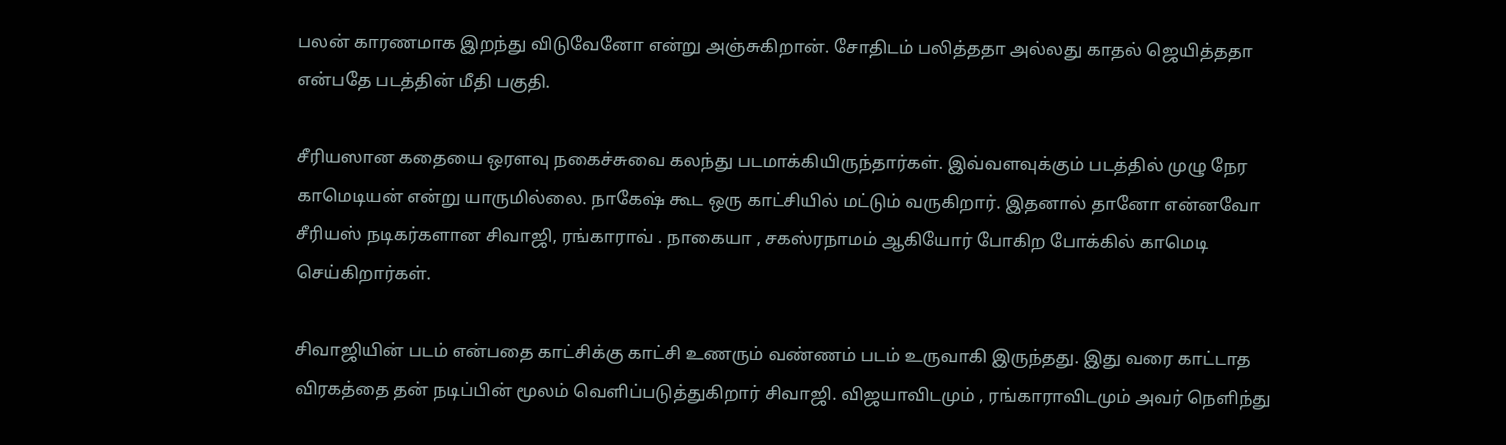பலன் காரணமாக இறந்து விடுவேனோ என்று அஞ்சுகிறான். சோதிடம் பலித்ததா அல்லது காதல் ஜெயித்ததா என்பதே படத்தின் மீதி பகுதி.

சீரியஸான கதையை ஒரளவு நகைச்சுவை கலந்து படமாக்கியிருந்தார்கள். இவ்வளவுக்கும் படத்தில் முழு நேர காமெடியன் என்று யாருமில்லை. நாகேஷ் கூட ஒரு காட்சியில் மட்டும் வருகிறார். இதனால் தானோ என்னவோ சீரியஸ் நடிகர்களான சிவாஜி, ரங்காராவ் . நாகையா , சகஸ்ரநாமம் ஆகியோர் போகிற போக்கில் காமெடி செய்கிறார்கள்.

சிவாஜியின் படம் என்பதை காட்சிக்கு காட்சி உணரும் வண்ணம் படம் உருவாகி இருந்தது. இது வரை காட்டாத விரகத்தை தன் நடிப்பின் மூலம் வெளிப்படுத்துகிறார் சிவாஜி. விஜயாவிடமும் , ரங்காராவிடமும் அவர் நெளிந்து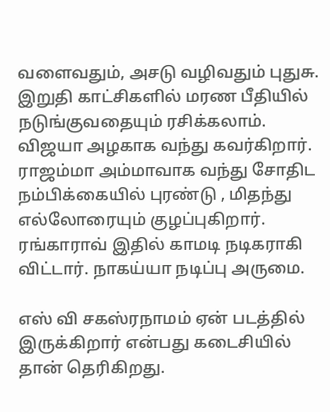வளைவதும், அசடு வழிவதும் புதுசு. இறுதி காட்சிகளில் மரண பீதியில் நடுங்குவதையும் ரசிக்கலாம். விஜயா அழகாக வந்து கவர்கிறார். ராஜம்மா அம்மாவாக வந்து சோதிட நம்பிக்கையில் புரண்டு , மிதந்து எல்லோரையும் குழப்புகிறார். ரங்காராவ் இதில் காமடி நடிகராகி விட்டார். நாகய்யா நடிப்பு அருமை.

எஸ் வி சகஸ்ரநாமம் ஏன் படத்தில் இருக்கிறார் என்பது கடைசியில் தான் தெரிகிறது.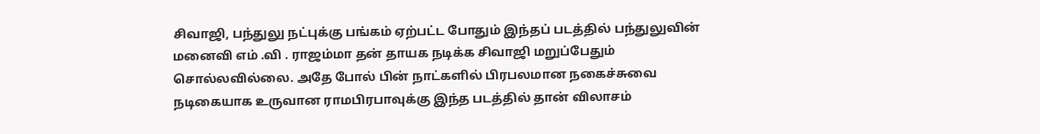சிவாஜி, பந்துலு நட்புக்கு பங்கம் ஏற்பட்ட போதும் இந்தப் படத்தில் பந்துலுவின் மனைவி எம் .வி . ராஜம்மா தன் தாயக நடிக்க சிவாஜி மறுப்பேதும் சொல்லவில்லை. அதே போல் பின் நாட்களில் பிரபலமான நகைச்சுவை நடிகையாக உருவான ராமபிரபாவுக்கு இந்த படத்தில் தான் விலாசம்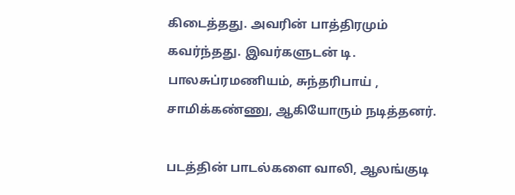கிடைத்தது. அவரின் பாத்திரமும் கவர்ந்தது. இவர்களுடன் டி. பாலசுப்ரமணியம், சுந்தரிபாய் , சாமிக்கண்ணு, ஆகியோரும் நடித்தனர்.

படத்தின் பாடல்களை வாலி, ஆலங்குடி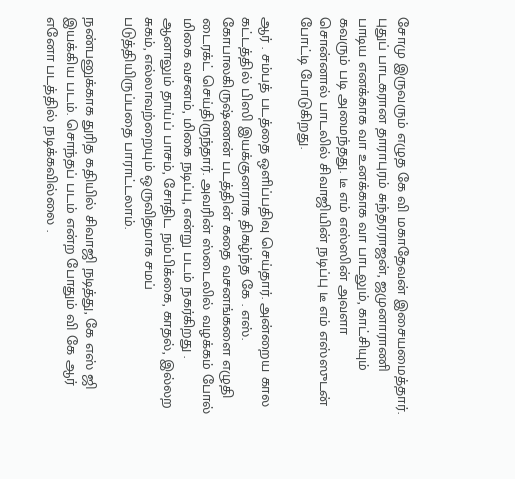சோமு இருவரும் எழுத கே வி மகாதேவன் இசையமைத்தார். புதுப் பாடகரான தாராபுரம் சுந்தரராஜன், ஜமுனாராணி பாடிய எனக்காக வா உனக்காக வா பாடலும், காட்சியும் கவரும் படி அமைந்தது. டீ எம் எஸ்ஸின் அவளா சொன்னால் பாடலில் சிவாஜியின் நடிப்பு டீ எம் எஸ்ஸுடன் போட்டி போடுகிறது.

ஆர் . சம்பத் படத்தை ஒளிப்பதிவு செய்தார். அன்றைய கால கட்டத்தில் பிஸி இயக்குனராக திகழ்ந்த கே . எஸ். கோபாலகிருஷ்ணன் படத்தின் கதை வசனங்களை எழுதி டைரக்ட் செய்திருந்தார். அவரின் ஸ்டைலில் வழக்கம் போல் மிகை வசனம், மிகை நடிப்பு, என்று படம் நகர்கிறது . ஆனாலும் தாய்ப் பாசம், சோதிட நம்பிக்கை, காதல், இல்லற சுகம், எல்லாவற்றையும் ஒருவிதமாக சமப் படுத்தியிருப்பதை பாராட்டலாம்.

நண்பனுக்காக துரித கதியில் சிவாஜி நடித்து, கே எஸ் ஜி இயக்கிய படம். சொந்தப் படம் என்ற போதும் வி கே ஆர் எனோ படத்தில் நடிக்கவில்லை .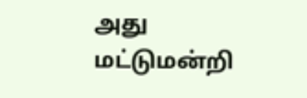அது மட்டுமன்றி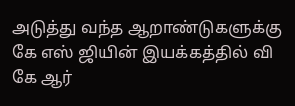அடுத்து வந்த ஆறாண்டுகளுக்கு கே எஸ் ஜியின் இயக்கத்தில் வி கே ஆர்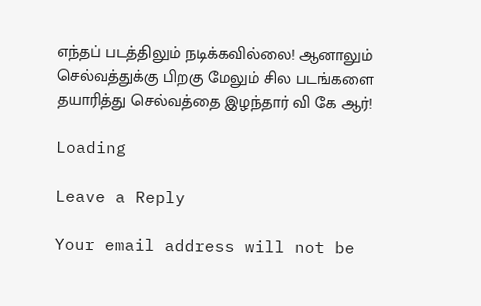எந்தப் படத்திலும் நடிக்கவில்லை! ஆனாலும் செல்வத்துக்கு பிறகு மேலும் சில படங்களை தயாரித்து செல்வத்தை இழந்தார் வி கே ஆர்!

Loading

Leave a Reply

Your email address will not be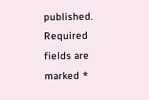published. Required fields are marked *